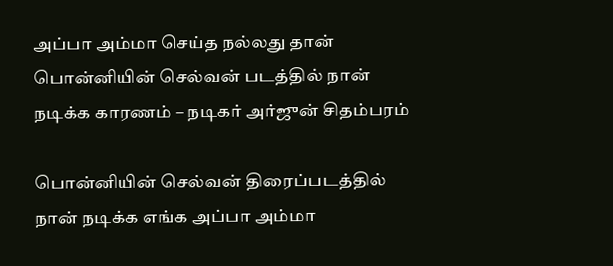அப்பா அம்மா செய்த நல்லது தான் பொன்னியின் செல்வன் படத்தில் நான் நடிக்க காரணம் – நடிகர் அர்ஜுன் சிதம்பரம்

பொன்னியின் செல்வன் திரைப்படத்தில் நான் நடிக்க எங்க அப்பா அம்மா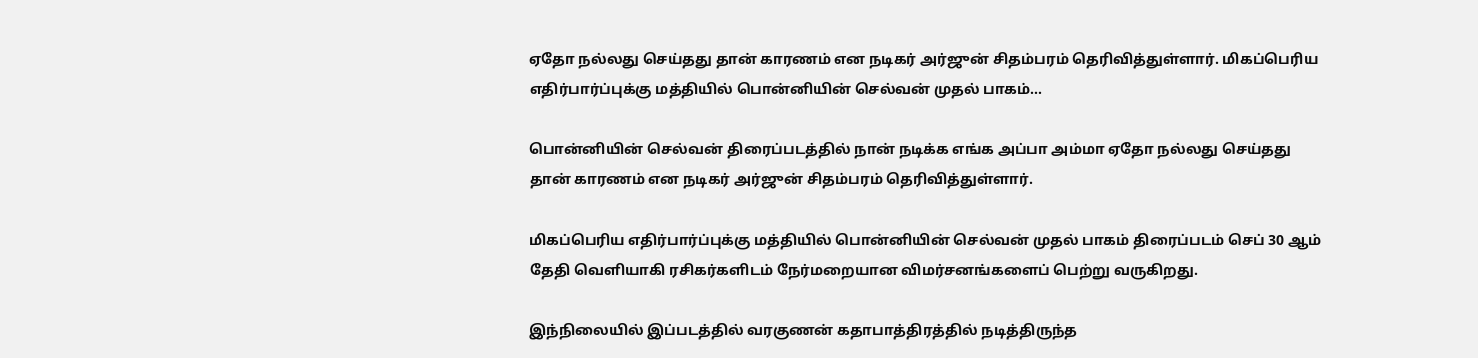ஏதோ நல்லது செய்தது தான் காரணம் என நடிகர் அர்ஜுன் சிதம்பரம் தெரிவித்துள்ளார். மிகப்பெரிய எதிர்பார்ப்புக்கு மத்தியில் பொன்னியின் செல்வன் முதல் பாகம்…

பொன்னியின் செல்வன் திரைப்படத்தில் நான் நடிக்க எங்க அப்பா அம்மா ஏதோ நல்லது செய்தது தான் காரணம் என நடிகர் அர்ஜுன் சிதம்பரம் தெரிவித்துள்ளார்.

மிகப்பெரிய எதிர்பார்ப்புக்கு மத்தியில் பொன்னியின் செல்வன் முதல் பாகம் திரைப்படம் செப் 30 ஆம் தேதி வெளியாகி ரசிகர்களிடம் நேர்மறையான விமர்சனங்களைப் பெற்று வருகிறது.

இந்நிலையில் இப்படத்தில் வரகுணன் கதாபாத்திரத்தில் நடித்திருந்த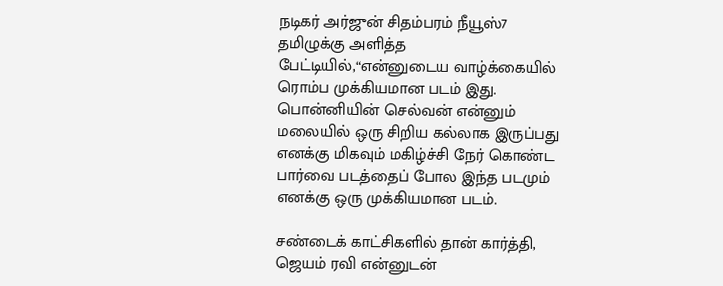நடிகர் அர்ஜுன் சிதம்பரம் நீயூஸ்7 தமிழுக்கு அளித்த பேட்டியில்,“என்னுடைய வாழ்க்கையில் ரொம்ப முக்கியமான படம் இது. பொன்னியின் செல்வன் என்னும் மலையில் ஒரு சிறிய கல்லாக இருப்பது எனக்கு மிகவும் மகிழ்ச்சி நேர் கொண்ட பார்வை படத்தைப் போல இந்த படமும் எனக்கு ஒரு முக்கியமான படம்.

சண்டைக் காட்சிகளில் தான் கார்த்தி, ஜெயம் ரவி என்னுடன்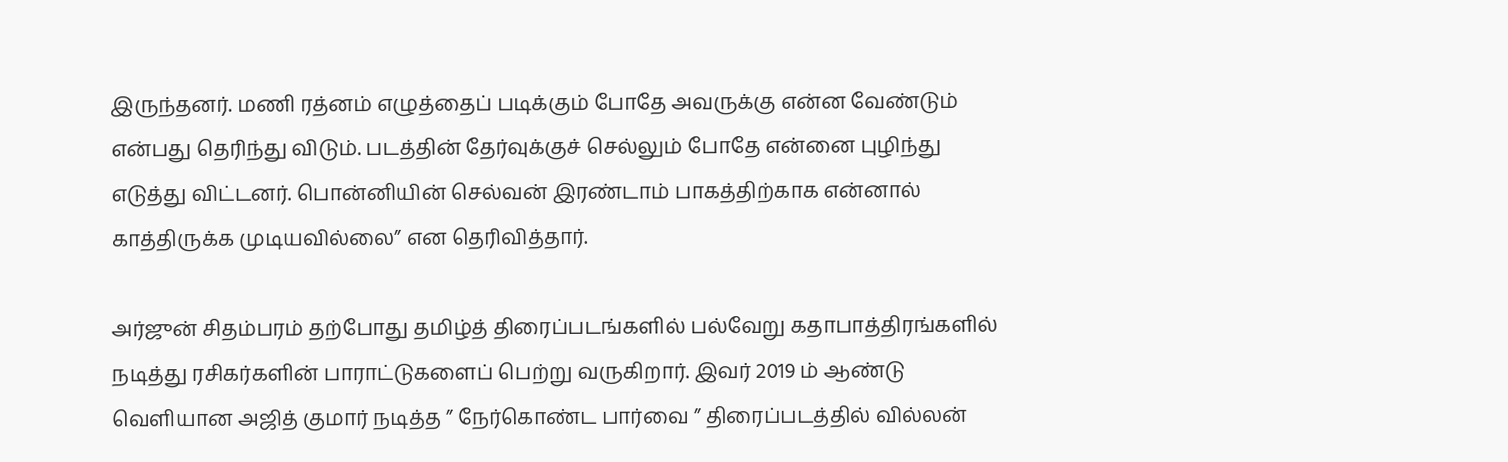இருந்தனர். மணி ரத்னம் எழுத்தைப் படிக்கும் போதே அவருக்கு என்ன வேண்டும் என்பது தெரிந்து விடும். படத்தின் தேர்வுக்குச் செல்லும் போதே என்னை புழிந்து எடுத்து விட்டனர். பொன்னியின் செல்வன் இரண்டாம் பாகத்திற்காக என்னால் காத்திருக்க முடியவில்லை” என தெரிவித்தார்.

அர்ஜுன் சிதம்பரம் தற்போது தமிழ்த் திரைப்படங்களில் பல்வேறு கதாபாத்திரங்களில் நடித்து ரசிகர்களின் பாராட்டுகளைப் பெற்று வருகிறார். இவர் 2019 ம் ஆண்டு வெளியான அஜித் குமார் நடித்த ” நேர்கொண்ட பார்வை ” திரைப்படத்தில் வில்லன்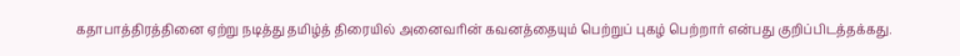கதாபாத்திரத்தினை ஏற்று நடித்து தமிழ்த் திரையில் அனைவரின் கவனத்தையும் பெற்றுப் புகழ் பெற்றார் என்பது குறிப்பிடத்தக்கது.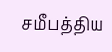சமீபத்திய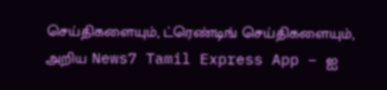செய்திகளையும், ட்ரெண்டிங் செய்திகளையும், அறிய News7 Tamil Express App – ஐ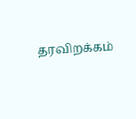தரவிறக்கம்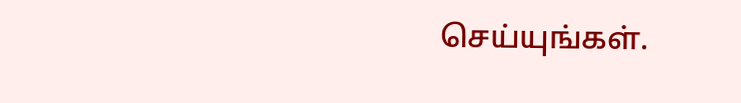செய்யுங்கள்.